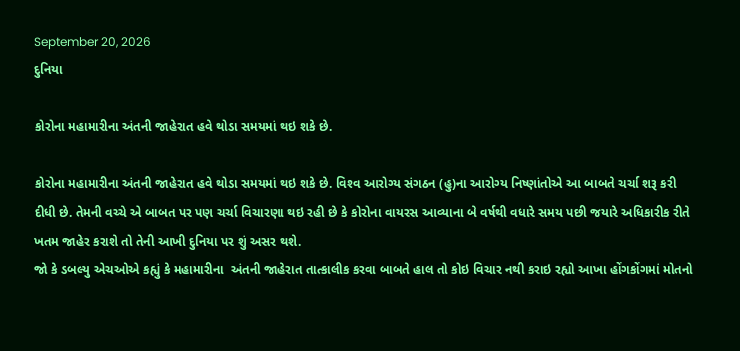September 20, 2026
દુનિયા

કોરોના મહામારીના અંતની જાહેરાત હવે થોડા સમયમાં થઇ શકે છે.

કોરોના મહામારીના અંતની જાહેરાત હવે થોડા સમયમાં થઇ શકે છે. વિશ્‍વ આરોગ્‍ય સંગઠન (હુ)ના આરોગ્‍ય નિષ્‍ણાંતોએ આ બાબતે ચર્ચા શરૂ કરી દીધી છે. તેમની વચ્‍ચે એ બાબત પર પણ ચર્ચા વિચારણા થઇ રહી છે કે કોરોના વાયરસ આવ્‍યાના બે વર્ષથી વધારે સમય પછી જયારે અધિકારીક રીતે ખતમ જાહેર કરાશે તો તેની આખી દુનિયા પર શું અસર થશે.
જો કે ડબલ્‍યુ એચઓએ કહ્યું કે મહામારીના  અંતની જાહેરાત તાત્‍કાલીક કરવા બાબતે હાલ તો કોઇ વિચાર નથી કરાઇ રહ્યો આખા હોંગકોંગમાં મોતનો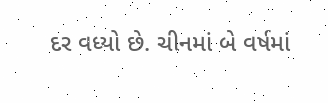દર વધ્‍યો છે. ચીનમાં બે વર્ષમાં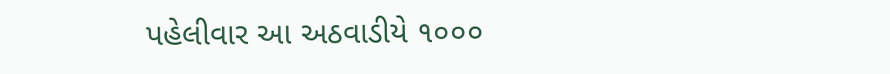પહેલીવાર આ અઠવાડીયે ૧૦૦૦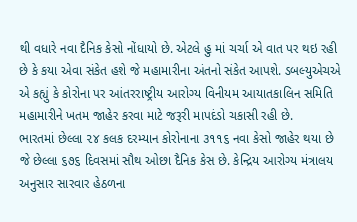થી વધારે નવા દૈનિક કેસો નોંધાયો છે. એટલે હુ માં ચર્ચા એ વાત પર થઇ રહી છે કે કયા એવા સંકેત હશે જે મહામારીના અંતનો સંકેત આપશે. ડબલ્‍યુએચએ એ કહ્યું કે કોરોના પર આંતરરાષ્‍ટ્રીય આરોગ્‍ય વિનીયમ આયાતકાલિન સમિતિ મહામારીને ખતમ જાહેર કરવા માટે જરૂરી માપદંડો ચકાસી રહી છે.
ભારતમાં છેલ્લા ૨૪ કલક દરમ્‍યાન કોરોનાના ૩૧૧૬ નવા કેસો જાહેર થયા છે જે છેલ્લા ૬૭૬ દિવસમાં સૌથ ઓછા દૈનિક કેસ છે. કેન્‍દ્રિય આરોગ્‍ય મંત્રાલય અનુસાર સારવાર હેઠળના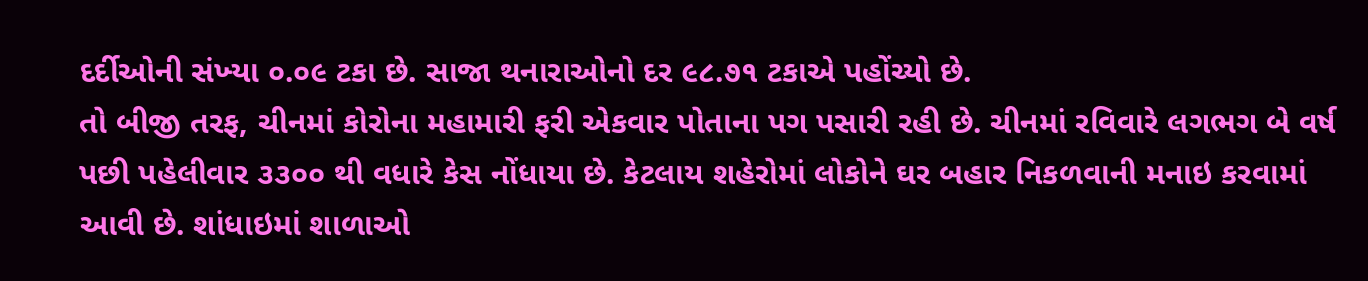દર્દીઓની સંખ્‍યા ૦.૦૯ ટકા છે. સાજા થનારાઓનો દર ૯૮.૭૧ ટકાએ પહોંચ્‍યો છે.
તો બીજી તરફ, ચીનમાં કોરોના મહામારી ફરી એકવાર પોતાના પગ પસારી રહી છે. ચીનમાં રવિવારે લગભગ બે વર્ષ પછી પહેલીવાર ૩૩૦૦ થી વધારે કેસ નોંધાયા છે. કેટલાય શહેરોમાં લોકોને ઘર બહાર નિકળવાની મનાઇ કરવામાં આવી છે. શાંધાઇમાં શાળાઓ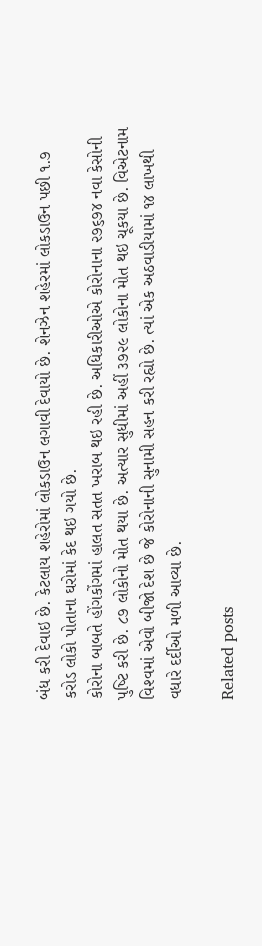બંધ કરી દેવાઇ છે. કેટલાય શહેરોમાં લોકડાઉન લગાવી દેવાયો છે. શેનઝેન શહેરમાં લોકડાઉન પછી ૧.૭ કરોડ લોકો પોતાના ઘરોમાં કેદ થઇ ગયો છે.
કોરોના બાબતે હોંગકોંગમાં હાલત સતત ખરાબ થઇ રહી છે. અધિકારીઓએ કોરોનાના ૨૭૬૭૪ નવા કેસોની પુષ્‍ટિ કરી છે. ૮૭ લોકોનો મોત થયા છે. અત્‍યાર સુધીમાં અહીં ૩૭૨૯ લોકોના મોત થઇ ચૂકયા છે. વિએટનામ વિશ્‍વમાં એવો બીજો દેશ છે જે કોરોનાની સુનામી સહન કરી રહ્યો છે. ત્‍યાં એક અઠવાડીયામાં ૧૪ લાખથી વધારે દર્દીઓ મળી આવ્‍યા છે.

Related posts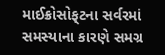માઈક્રોસોફ્‌ટના સર્વરમાં સમસ્‍યાના કારણે સમગ્ર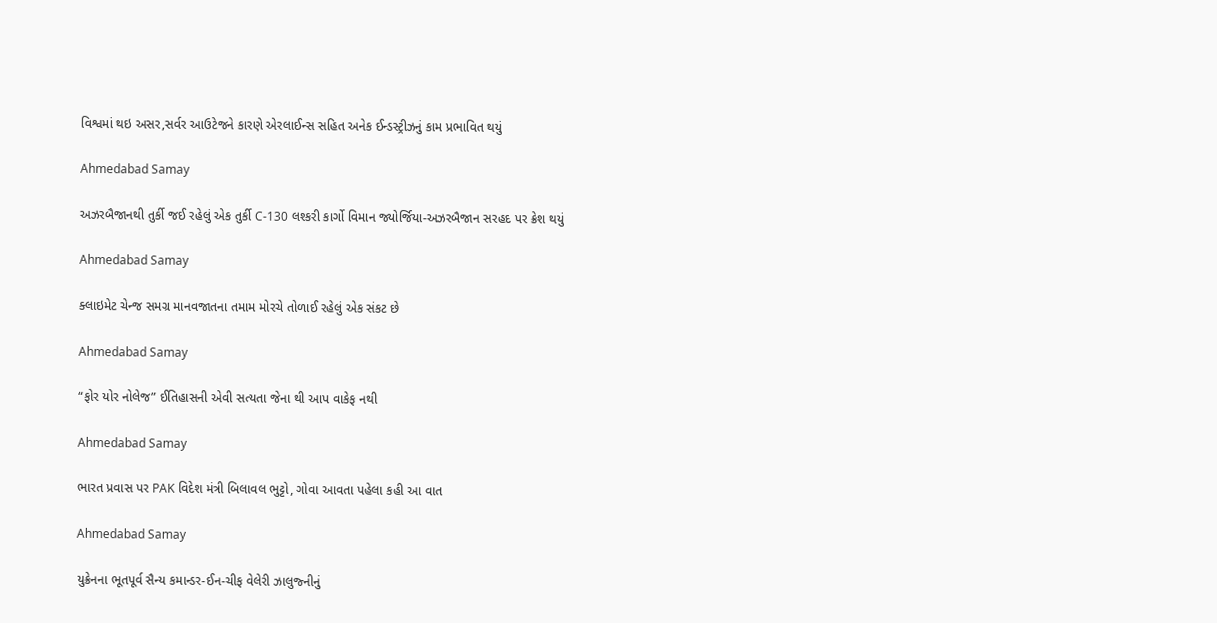વિશ્વમાં થઇ અસર,સર્વર આઉટેજને કારણે એરલાઈન્‍સ સહિત અનેક ઈન્‍ડસ્‍ટ્રીઝનું કામ પ્રભાવિત થયું

Ahmedabad Samay

અઝરબૈજાનથી તુર્કી જઈ રહેલું એક તુર્કી C-130 લશ્કરી કાર્ગો વિમાન જ્યોર્જિયા-અઝરબૈજાન સરહદ પર ક્રેશ થયું

Ahmedabad Samay

ક્લાઇમેટ ચેન્જ સમગ્ર માનવજાતના તમામ મોરચે તોળાઈ રહેલું એક સંકટ છે

Ahmedabad Samay

“ફોર યોર નોલેજ” ઈતિહાસની એવી સત્યતા જેના થી આપ વાકેફ નથી

Ahmedabad Samay

ભારત પ્રવાસ પર PAK વિદેશ મંત્રી બિલાવલ ભુટ્ટો, ગોવા આવતા પહેલા કહી આ વાત

Ahmedabad Samay

યુક્રેનના ભૂતપૂર્વ સૈન્ય કમાન્ડર-ઈન-ચીફ વેલેરી ઝાલુજ્નીનું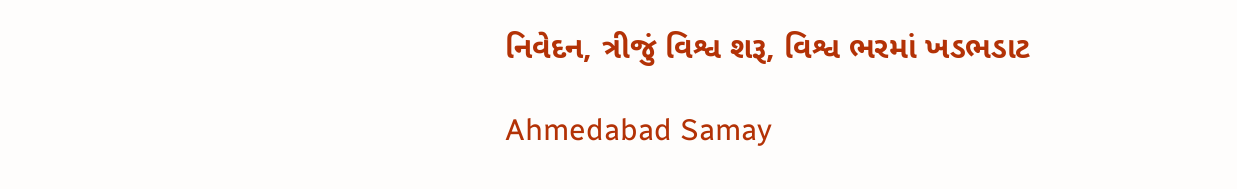નિવેદન, ત્રીજું વિશ્વ શરૂ, વિશ્વ ભરમાં ખડભડાટ

Ahmedabad Samay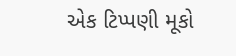એક ટિપ્પણી મૂકો